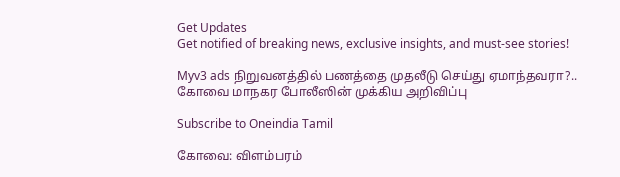Get Updates
Get notified of breaking news, exclusive insights, and must-see stories!

Myv3 ads நிறுவனத்தில் பணத்தை முதலீடு செய்து ஏமாந்தவரா?.. கோவை மாநகர போலீஸின் முக்கிய அறிவிப்பு

Subscribe to Oneindia Tamil

கோவை: விளம்பரம்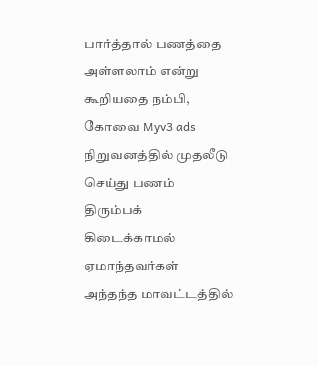பார்த்தால் பணத்தை அள்ளலாம் என்று கூறியதை நம்பி, கோவை Myv3 ads நிறுவனத்தில் முதலீடு செய்து பணம் திரும்பக் கிடைக்காமல் ஏமாந்தவர்கள் அந்தந்த மாவட்டத்தில்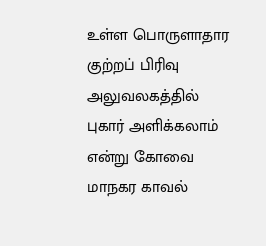உள்ள பொருளாதார குற்றப் பிரிவு அலுவலகத்தில் புகார் அளிக்கலாம் என்று கோவை மாநகர காவல்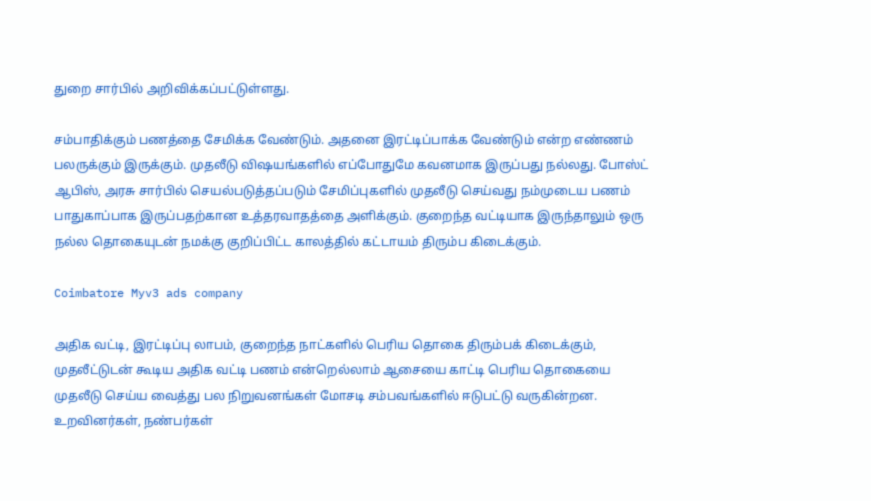துறை சார்பில் அறிவிக்கப்பட்டுள்ளது.

சம்பாதிக்கும் பணத்தை சேமிக்க வேண்டும். அதனை இரட்டிப்பாக்க வேண்டும் என்ற எண்ணம் பலருக்கும் இருக்கும். முதலீடு விஷயங்களில் எப்போதுமே கவனமாக இருப்பது நல்லது. போஸ்ட் ஆபிஸ், அரசு சார்பில் செயல்படுத்தப்படும் சேமிப்புகளில் முதலீடு செய்வது நம்முடைய பணம் பாதுகாப்பாக இருப்பதற்கான உத்தரவாதத்தை அளிக்கும். குறைந்த வட்டியாக இருந்தாலும் ஒரு நல்ல தொகையுடன் நமக்கு குறிப்பிட்ட காலத்தில் கட்டாயம் திரும்ப கிடைக்கும்.

Coimbatore Myv3 ads company

அதிக வட்டி, இரட்டிப்பு லாபம், குறைந்த நாட்களில் பெரிய தொகை திரும்பக் கிடைக்கும், முதலீட்டுடன் கூடிய அதிக வட்டி பணம் என்றெல்லாம் ஆசையை காட்டி பெரிய தொகையை முதலீடு செய்ய வைத்து பல நிறுவனங்கள் மோசடி சம்பவங்களில் ஈடுபட்டு வருகின்றன. உறவினர்கள், நண்பர்கள்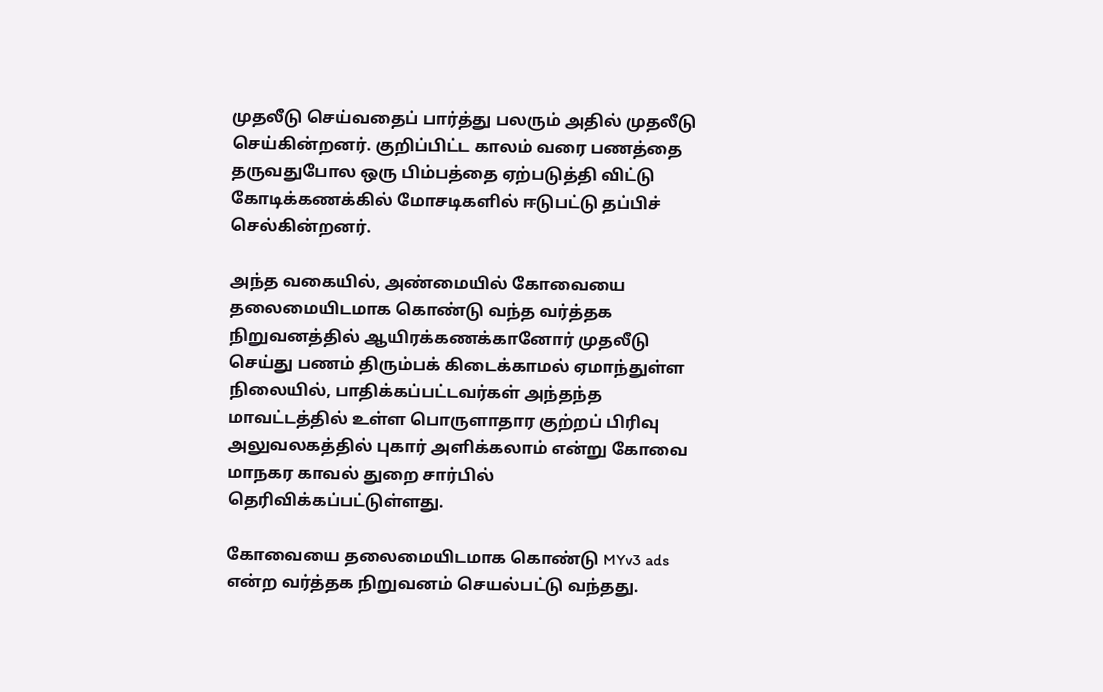முதலீடு செய்வதைப் பார்த்து பலரும் அதில் முதலீடு செய்கின்றனர். குறிப்பிட்ட காலம் வரை பணத்தை தருவதுபோல ஒரு பிம்பத்தை ஏற்படுத்தி விட்டு கோடிக்கணக்கில் மோசடிகளில் ஈடுபட்டு தப்பிச் செல்கின்றனர்.

அந்த வகையில், அண்மையில் கோவையை தலைமையிடமாக கொண்டு வந்த வர்த்தக நிறுவனத்தில் ஆயிரக்கணக்கானோர் முதலீடு செய்து பணம் திரும்பக் கிடைக்காமல் ஏமாந்துள்ள நிலையில், பாதிக்கப்பட்டவர்கள் அந்தந்த மாவட்டத்தில் உள்ள பொருளாதார குற்றப் பிரிவு அலுவலகத்தில் புகார் அளிக்கலாம் என்று கோவை மாநகர காவல் துறை சார்பில் தெரிவிக்கப்பட்டுள்ளது.

கோவையை தலைமையிடமாக கொண்டு MYv3 ads என்ற வர்த்தக நிறுவனம் செயல்பட்டு வந்தது.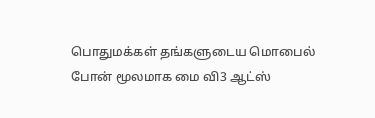பொதுமக்கள் தங்களுடைய மொபைல் போன் மூலமாக மை வி3 ஆட்ஸ்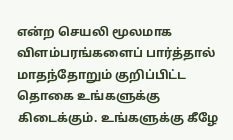என்ற செயலி மூலமாக விளம்பரங்களைப் பார்த்தால் மாதந்தோறும் குறிப்பிட்ட தொகை உங்களுக்கு கிடைக்கும். உங்களுக்கு கீழே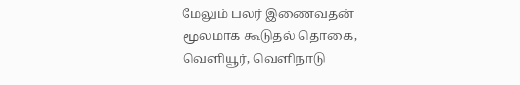மேலும் பலர் இணைவதன் மூலமாக கூடுதல் தொகை, வெளியூர், வெளிநாடு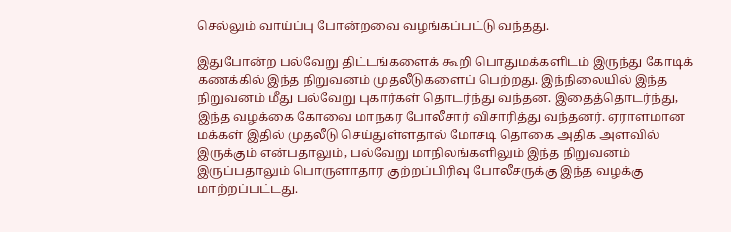செல்லும் வாய்ப்பு போன்றவை வழங்கப்பட்டு வந்தது.

இதுபோன்ற பல்வேறு திட்டங்களைக் கூறி பொதுமக்களிடம் இருந்து கோடிக் கணக்கில் இந்த நிறுவனம் முதலீடுகளைப் பெற்றது. இந்நிலையில் இந்த நிறுவனம் மீது பல்வேறு புகார்கள் தொடர்ந்து வந்தன. இதைத்தொடர்ந்து, இந்த வழக்கை கோவை மாநகர போலீசார் விசாரித்து வந்தனர். ஏராளமான மக்கள் இதில் முதலீடு செய்துள்ளதால் மோசடி தொகை அதிக அளவில் இருக்கும் என்பதாலும், பல்வேறு மாநிலங்களிலும் இந்த நிறுவனம் இருப்பதாலும் பொருளாதார குற்றப்பிரிவு போலீசருக்கு இந்த வழக்கு மாற்றப்பட்டது.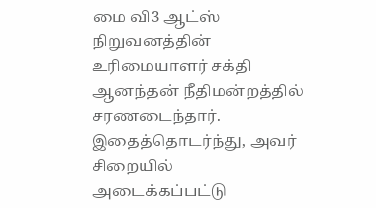மை வி3 ஆட்ஸ் நிறுவனத்தின் உரிமையாளர் சக்தி ஆனந்தன் நீதிமன்றத்தில் சரணடைந்தார். இதைத்தொடர்ந்து, அவர் சிறையில் அடைக்கப்பட்டு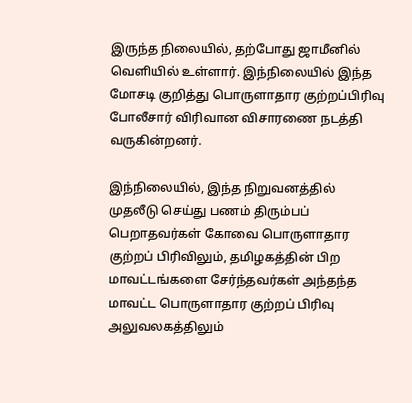இருந்த நிலையில், தற்போது ஜாமீனில் வெளியில் உள்ளார். இந்நிலையில் இந்த மோசடி குறித்து பொருளாதார குற்றப்பிரிவு போலீசார் விரிவான விசாரணை நடத்தி வருகின்றனர்.

இந்நிலையில், இந்த நிறுவனத்தில் முதலீடு செய்து பணம் திரும்பப் பெறாதவர்கள் கோவை பொருளாதார குற்றப் பிரிவிலும், தமிழகத்தின் பிற மாவட்டங்களை சேர்ந்தவர்கள் அந்தந்த மாவட்ட பொருளாதார குற்றப் பிரிவு அலுவலகத்திலும்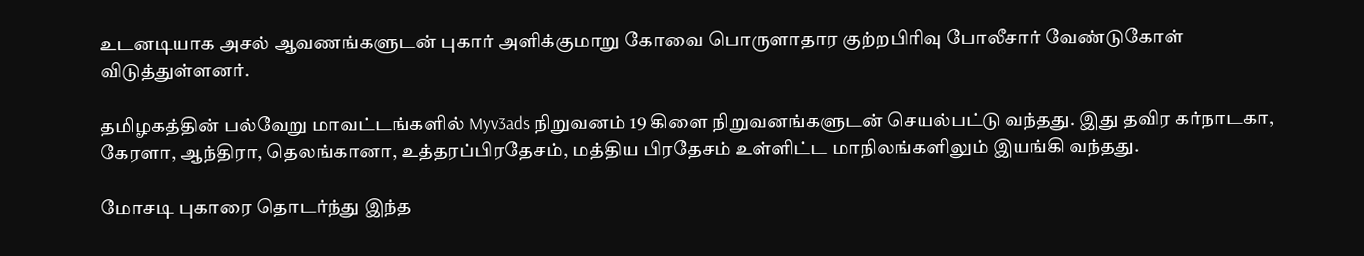உடனடியாக அசல் ஆவணங்களுடன் புகார் அளிக்குமாறு கோவை பொருளாதார குற்றபிரிவு போலீசார் வேண்டுகோள் விடுத்துள்ளனர்.

தமிழகத்தின் பல்வேறு மாவட்டங்களில் Myv3ads நிறுவனம் 19 கிளை நிறுவனங்களுடன் செயல்பட்டு வந்தது. இது தவிர கர்நாடகா, கேரளா, ஆந்திரா, தெலங்கானா, உத்தரப்பிரதேசம், மத்திய பிரதேசம் உள்ளிட்ட மாநிலங்களிலும் இயங்கி வந்தது.

மோசடி புகாரை தொடர்ந்து இந்த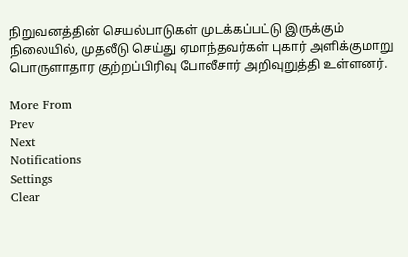நிறுவனத்தின் செயல்பாடுகள் முடக்கப்பட்டு இருக்கும் நிலையில், முதலீடு செய்து ஏமாந்தவர்கள் புகார் அளிக்குமாறு பொருளாதார குற்றப்பிரிவு போலீசார் அறிவுறுத்தி உள்ளனர்.

More From
Prev
Next
Notifications
Settings
Clear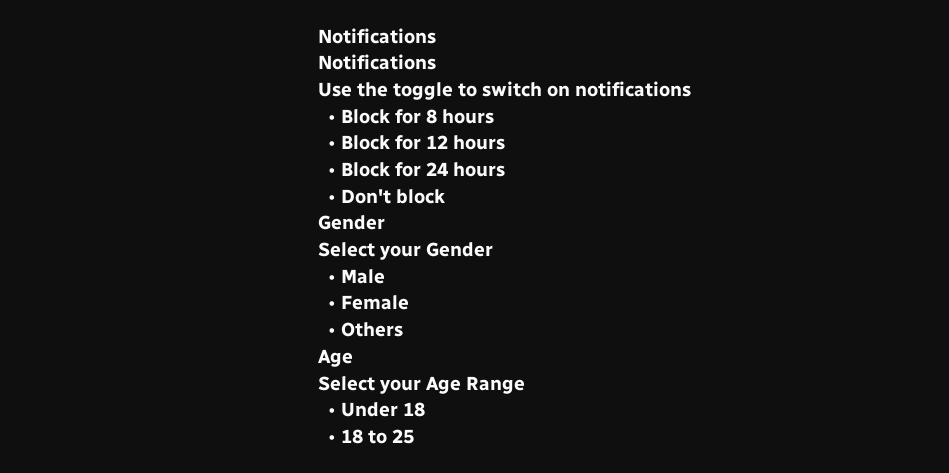Notifications
Notifications
Use the toggle to switch on notifications
  • Block for 8 hours
  • Block for 12 hours
  • Block for 24 hours
  • Don't block
Gender
Select your Gender
  • Male
  • Female
  • Others
Age
Select your Age Range
  • Under 18
  • 18 to 25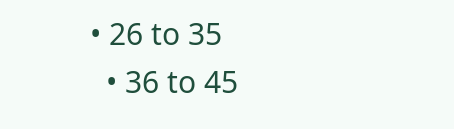• 26 to 35
  • 36 to 45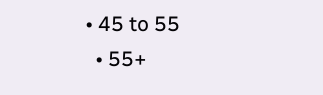• 45 to 55
  • 55+